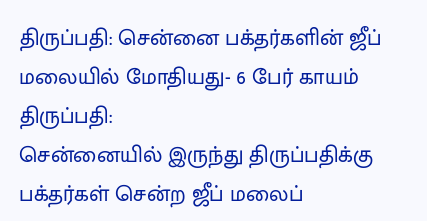திருப்பதி: சென்னை பக்தர்களின் ஜீப் மலையில் மோதியது- 6 பேர் காயம்
திருப்பதி:
சென்னையில் இருந்து திருப்பதிக்கு பக்தர்கள் சென்ற ஜீப் மலைப்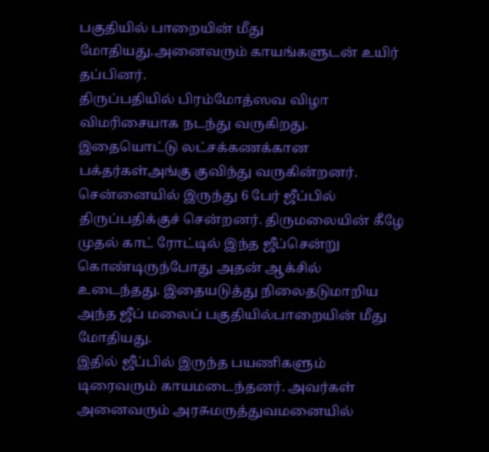பகுதியில் பாறையின் மீது மோதியது.அனைவரும் காயங்களுடன் உயிர் தப்பினர்.
திருப்பதியில் பிரம்மோத்ஸவ விழா விமரிசையாக நடந்து வருகிறது. இதையொட்டு லட்சக்கணக்கான பக்தர்கள்அங்கு குவிந்து வருகின்றனர்.
சென்னையில் இருந்து 6 பேர் ஜீப்பில் திருப்பதிக்குச் சென்றனர். திருமலையின் கீழே முதல் காட் ரோட்டில் இந்த ஜீப்சென்று கொண்டிருந்போது அதன் ஆக்சில் உடைந்தது. இதையடுத்து நிலைதடுமாறிய அந்த ஜீப் மலைப் பகுதியில்பாறையின் மீது மோதியது.
இதில் ஜீப்பில் இருந்த பயணிகளும் டிரைவரும் காயமடைந்தனர். அவர்கள் அனைவரும் அரசுமருத்துவமனையில்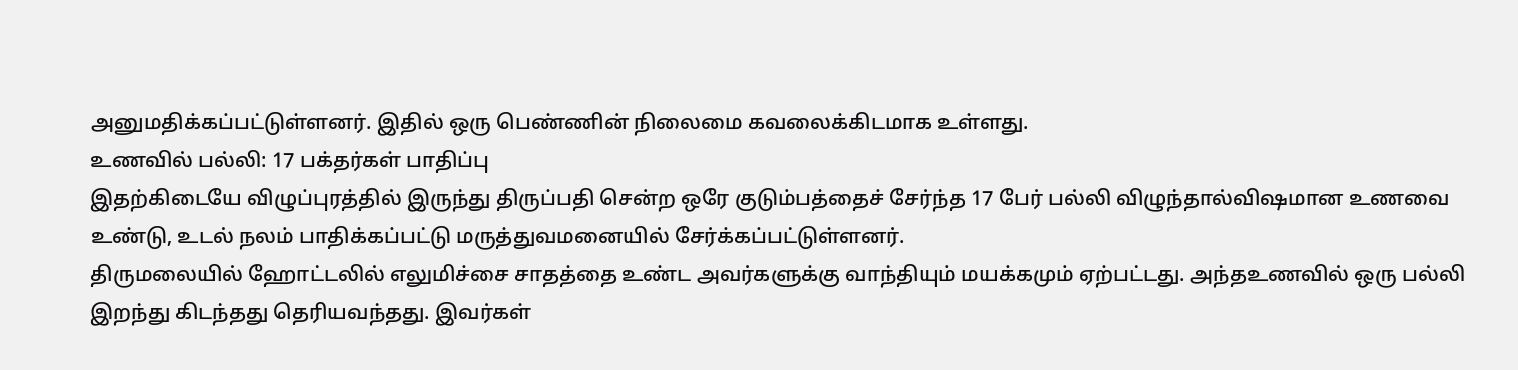அனுமதிக்கப்பட்டுள்ளனர். இதில் ஒரு பெண்ணின் நிலைமை கவலைக்கிடமாக உள்ளது.
உணவில் பல்லி: 17 பக்தர்கள் பாதிப்பு
இதற்கிடையே விழுப்புரத்தில் இருந்து திருப்பதி சென்ற ஒரே குடும்பத்தைச் சேர்ந்த 17 பேர் பல்லி விழுந்தால்விஷமான உணவை உண்டு, உடல் நலம் பாதிக்கப்பட்டு மருத்துவமனையில் சேர்க்கப்பட்டுள்ளனர்.
திருமலையில் ஹோட்டலில் எலுமிச்சை சாதத்தை உண்ட அவர்களுக்கு வாந்தியும் மயக்கமும் ஏற்பட்டது. அந்தஉணவில் ஒரு பல்லி இறந்து கிடந்தது தெரியவந்தது. இவர்கள்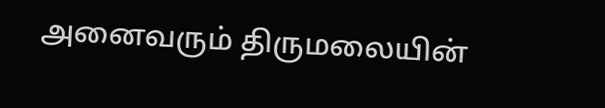அனைவரும் திருமலையின்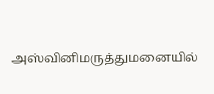அஸ்வினிமருத்துமனையில்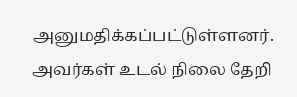அனுமதிக்கப்பட்டுள்ளனர்.
அவர்கள் உடல் நிலை தேறி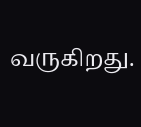வருகிறது.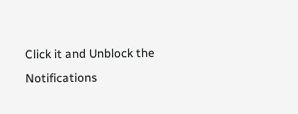Click it and Unblock the Notifications